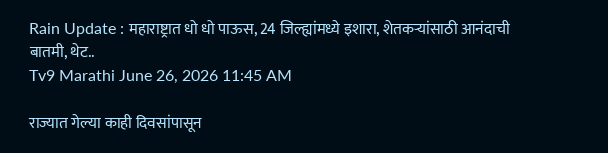Rain Update : महाराष्ट्रात धो धो पाऊस, 24 जिल्ह्यांमध्ये इशारा, शेतकऱ्यांसाठी आनंदाची बातमी, थेट..
Tv9 Marathi June 26, 2026 11:45 AM

राज्यात गेल्या काही दिवसांपासून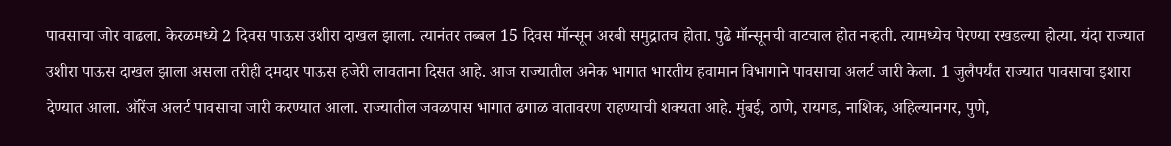पावसाचा जोर वाढला. केरळमध्ये 2 दिवस पाऊस उशीरा दाखल झाला. त्यानंतर तब्बल 15 दिवस मॉन्सून अरबी समुद्रातच होता. पुढे मॉन्सूनची वाटचाल होत नव्हती. त्यामध्येच पेरण्या रखडल्या होत्या. यंदा राज्यात उशीरा पाऊस दाखल झाला असला तरीही दमदार पाऊस हजेरी लावताना दिसत आहे. आज राज्यातील अनेक भागात भारतीय हवामान विभागाने पावसाचा अलर्ट जारी केला. 1 जुलैपर्यंत राज्यात पावसाचा इशारा देण्यात आला. ऑरेंज अलर्ट पावसाचा जारी करण्यात आला. राज्यातील जवळपास भागात ढगाळ वातावरण राहण्याची शक्यता आहे. मुंबई, ठाणे, रायगड, नाशिक, अहिल्यानगर, पुणे,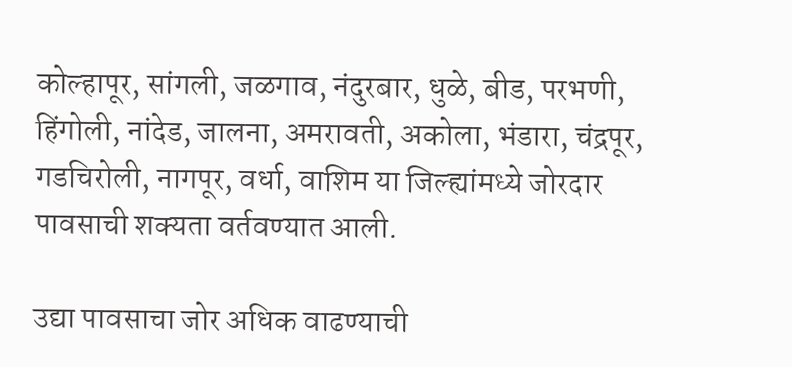कोल्हापूर, सांगली, जळगाव, नंदुरबार, धुळे, बीड, परभणी, हिंगोली, नांदेड, जालना, अमरावती, अकोला, भंडारा, चंद्रपूर, गडचिरोली, नागपूर, वर्धा, वाशिम या जिल्ह्यांमध्ये जोरदार पावसाची शक्यता वर्तवण्यात आली.

उद्या पावसाचा जोर अधिक वाढण्याची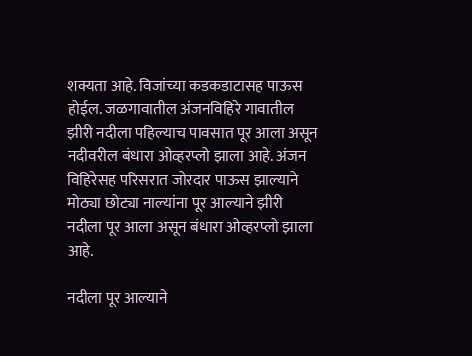शक्यता आहे. विजांच्या कडकडाटासह पाऊस होईल. जळगावातील अंजनविहिरे गावातील झीरी नदीला पहिल्याच पावसात पूर आला असून नदीवरील बंधारा ओव्हरप्लो झाला आहे. अंजन विहिरेसह परिसरात जोरदार पाऊस झाल्याने मोठ्या छोट्या नाल्यांना पूर आल्याने झीरी नदीला पूर आला असून बंधारा ओव्हरप्लो झाला आहे.

नदीला पूर आल्याने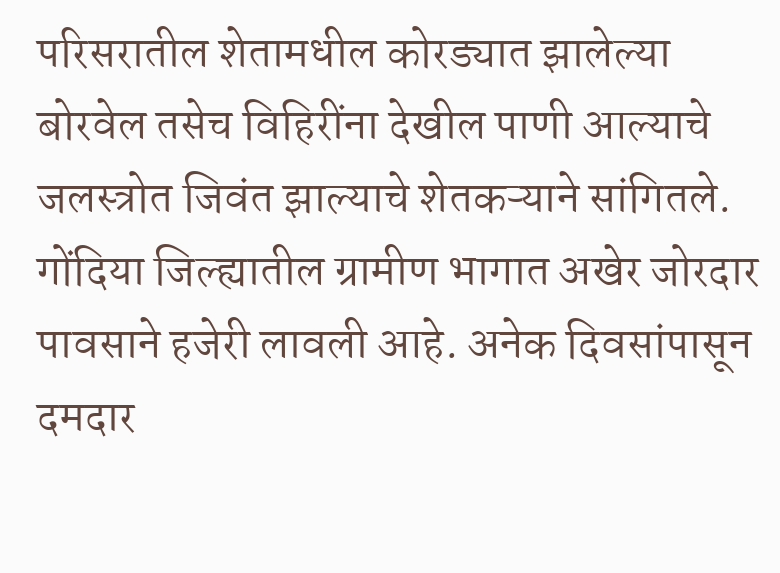परिसरातील शेतामधील कोरड्यात झालेल्या बोरवेल तसेच विहिरींना देखील पाणी आल्याचे जलस्त्रोत जिवंत झाल्याचे शेतकऱ्याने सांगितले. गोंदिया जिल्ह्यातील ग्रामीण भागात अखेर जोरदार पावसाने हजेरी लावली आहे. अनेक दिवसांपासून दमदार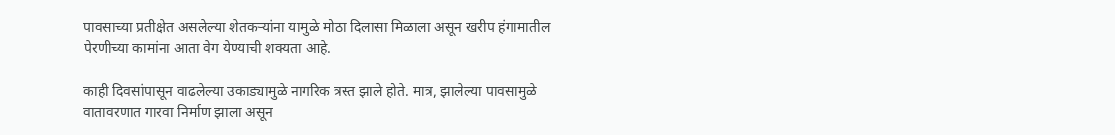पावसाच्या प्रतीक्षेत असलेल्या शेतकऱ्यांना यामुळे मोठा दिलासा मिळाला असून खरीप हंगामातील पेरणीच्या कामांना आता वेग येण्याची शक्यता आहे.

काही दिवसांपासून वाढलेल्या उकाड्यामुळे नागरिक त्रस्त झाले होते. मात्र, झालेल्या पावसामुळे वातावरणात गारवा निर्माण झाला असून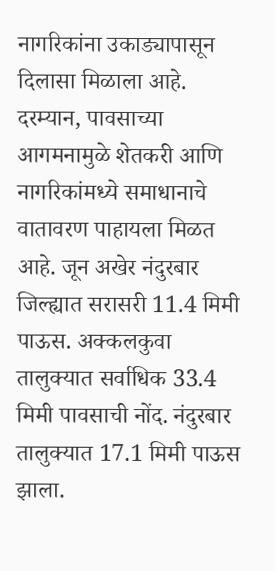नागरिकांना उकाड्यापासून दिलासा मिळाला आहे. दरम्यान, पावसाच्या आगमनामुळे शेतकरी आणि नागरिकांमध्ये समाधानाचे वातावरण पाहायला मिळत आहे. जून अखेर नंदुरबार जिल्ह्यात सरासरी 11.4 मिमी पाऊस. अक्कलकुवा तालुक्यात सर्वाधिक 33.4 मिमी पावसाची नोंद. नंदुरबार तालुक्यात 17.1 मिमी पाऊस झाला.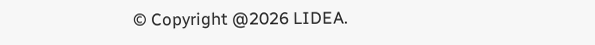© Copyright @2026 LIDEA.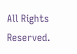All Rights Reserved.